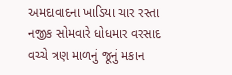અમદાવાદના ખાડિયા ચાર રસ્તા નજીક સોમવારે ધોધમાર વરસાદ વચ્ચે ત્રણ માળનું જૂનું મકાન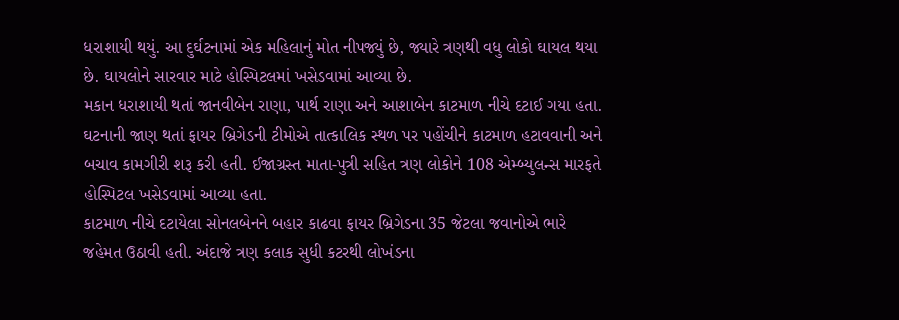ધરાશાયી થયું. આ દુર્ઘટનામાં એક મહિલાનું મોત નીપજ્યું છે, જ્યારે ત્રણથી વધુ લોકો ઘાયલ થયા છે. ઘાયલોને સારવાર માટે હોસ્પિટલમાં ખસેડવામાં આવ્યા છે.
મકાન ધરાશાયી થતાં જાનવીબેન રાણા, પાર્થ રાણા અને આશાબેન કાટમાળ નીચે દટાઈ ગયા હતા. ઘટનાની જાણ થતાં ફાયર બ્રિગેડની ટીમોએ તાત્કાલિક સ્થળ પર પહોંચીને કાટમાળ હટાવવાની અને બચાવ કામગીરી શરૂ કરી હતી. ઈજાગ્રસ્ત માતા-પુત્રી સહિત ત્રણ લોકોને 108 એમ્બ્યુલન્સ મારફતે હોસ્પિટલ ખસેડવામાં આવ્યા હતા.
કાટમાળ નીચે દટાયેલા સોનલબેનને બહાર કાઢવા ફાયર બ્રિગેડના 35 જેટલા જવાનોએ ભારે જહેમત ઉઠાવી હતી. અંદાજે ત્રણ કલાક સુધી કટરથી લોખંડના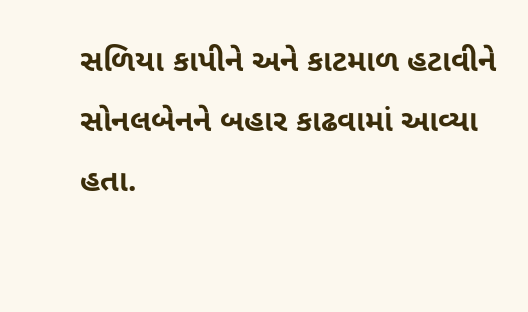સળિયા કાપીને અને કાટમાળ હટાવીને સોનલબેનને બહાર કાઢવામાં આવ્યા હતા.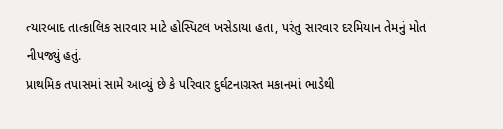ત્યારબાદ તાત્કાલિક સારવાર માટે હોસ્પિટલ ખસેડાયા હતા, પરંતુ સારવાર દરમિયાન તેમનું મોત નીપજ્યું હતું.
પ્રાથમિક તપાસમાં સામે આવ્યું છે કે પરિવાર દુર્ઘટનાગ્રસ્ત મકાનમાં ભાડેથી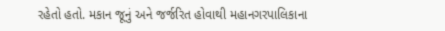રહેતો હતો. મકાન જૂનું અને જર્જરિત હોવાથી મહાનગરપાલિકાના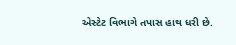એસ્ટેટ વિભાગે તપાસ હાથ ધરી છે.